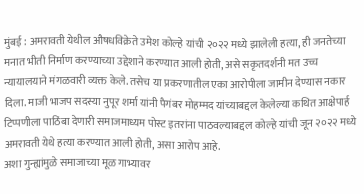मुंबई : अमरावती येथील औषधविक्रेते उमेश कोल्हे यांची २०२२ मध्ये झालेली हत्या, ही जनतेच्या मनात भीती निर्माण करण्याच्या उद्देशाने करण्यात आली होती, असे सकृतदर्शनी मत उच्च न्यायालयाने मंगळवारी व्यक्त केले. तसेच या प्रकरणातील एका आरोपीला जामीन देण्यास नकार दिला. माजी भाजप सदस्या नुपूर शर्मा यांनी पैगंबर मोहम्मद यांच्याबद्दल केलेल्या कथित आक्षेपार्ह टिप्पणीला पाठिंबा देणारी समाजमाध्यम पोस्ट इतरांना पाठवल्याबद्दल कोल्हे यांची जून २०२२ मध्ये अमरावती येथे हत्या करण्यात आली होती, असा आरोप आहे.
अशा गुन्ह्यांमुळे समाजाच्या मूळ गाभ्यावर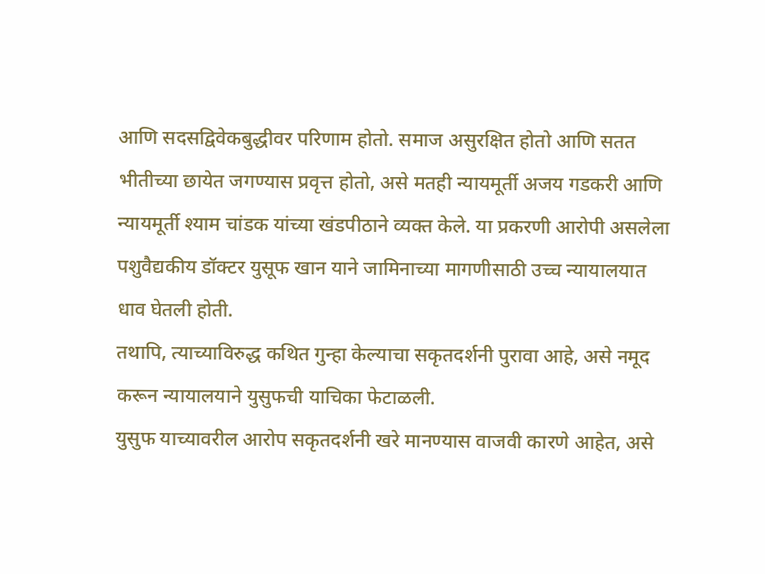आणि सदसद्विवेकबुद्धीवर परिणाम होतो. समाज असुरक्षित होतो आणि सतत भीतीच्या छायेत जगण्यास प्रवृत्त होतो, असे मतही न्यायमूर्ती अजय गडकरी आणि न्यायमूर्ती श्याम चांडक यांच्या खंडपीठाने व्यक्त केले. या प्रकरणी आरोपी असलेला पशुवैद्यकीय डॉक्टर युसूफ खान याने जामिनाच्या मागणीसाठी उच्च न्यायालयात धाव घेतली होती.
तथापि, त्याच्याविरुद्ध कथित गुन्हा केल्याचा सकृतदर्शनी पुरावा आहे, असे नमूद करून न्यायालयाने युसुफची याचिका फेटाळली.
युसुफ याच्यावरील आरोप सकृतदर्शनी खरे मानण्यास वाजवी कारणे आहेत, असे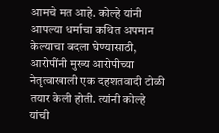आमचे मत आहे. कोल्हे यांनी आपल्या धर्माचा कथित अपमान केल्याचा बदला घेण्यासाठी, आरोपींनी मुख्य आरोपीच्या नेतृत्वाखाली एक दहशतवादी टोळी तयार केली होती. त्यांनी कोल्हे यांची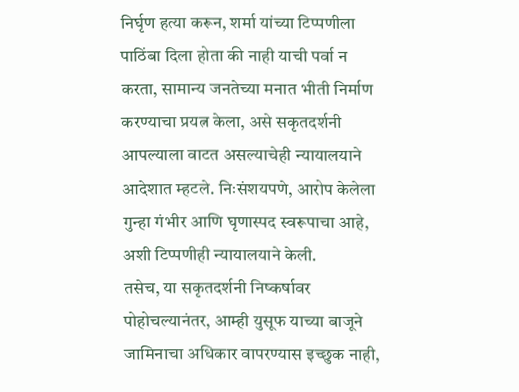निर्घृण हत्या करून, शर्मा यांच्या टिप्पणीला पाठिंबा दिला होता की नाही याची पर्वा न करता, सामान्य जनतेच्या मनात भीती निर्माण करण्याचा प्रयत्न केला, असे सकृतदर्शनी आपल्याला वाटत असल्याचेही न्यायालयाने आदेशात म्हटले. निःसंशयपणे, आरोप केलेला गुन्हा गंभीर आणि घृणास्पद स्वरूपाचा आहे, अशी टिप्पणीही न्यायालयाने केली.
तसेच, या सकृतदर्शनी निष्कर्षावर पोहोचल्यानंतर, आम्ही युसूफ याच्या बाजूने जामिनाचा अधिकार वापरण्यास इच्छुक नाही,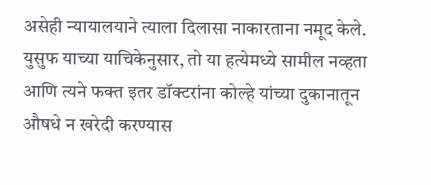असेही न्यायालयाने त्याला दिलासा नाकारताना नमूद केले. युसुफ याच्या याचिकेनुसार, तो या हत्येमध्ये सामील नव्हता आणि त्यने फक्त इतर डॉक्टरांना कोल्हे यांच्या दुकानातून औषधे न खरेदी करण्यास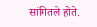सांगितले होते.